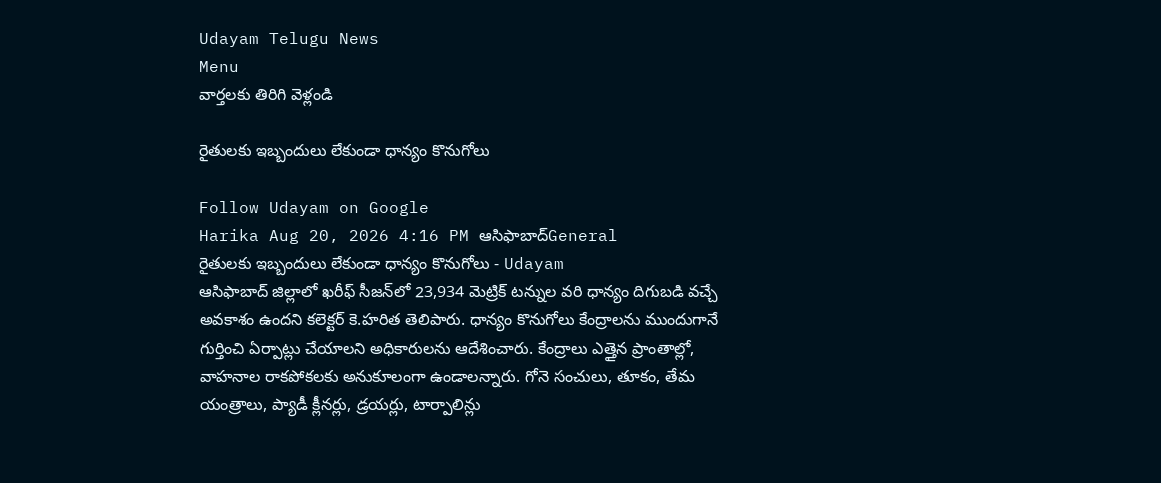Udayam Telugu News
Menu
వార్తలకు తిరిగి వెళ్లండి

రైతులకు ఇబ్బందులు లేకుండా ధాన్యం కొనుగోలు

Follow Udayam on Google
Harika Aug 20, 2026 4:16 PM ఆసిఫాబాద్General
రైతులకు ఇబ్బందులు లేకుండా ధాన్యం కొనుగోలు - Udayam
ఆసిఫాబాద్‌ జిల్లాలో ఖరీఫ్‌ సీజన్‌లో 23,934 మెట్రిక్‌ టన్నుల వరి ధాన్యం దిగుబడి వచ్చే అవకాశం ఉందని కలెక్టర్‌ కె.హరిత తెలిపారు. ధాన్యం కొనుగోలు కేంద్రాలను ముందుగానే గుర్తించి ఏర్పాట్లు చేయాలని అధికారులను ఆదేశించారు. కేంద్రాలు ఎత్తైన ప్రాంతాల్లో, వాహనాల రాకపోకలకు అనుకూలంగా ఉండాలన్నారు. గోనె సంచులు, తూకం, తేమ యంత్రాలు, ప్యాడీ క్లీనర్లు, డ్రయర్లు, టార్పాలిన్లు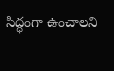సిద్ధంగా ఉంచాలని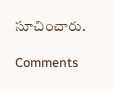సూచించారు.

Comments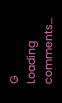G
Loading comments...